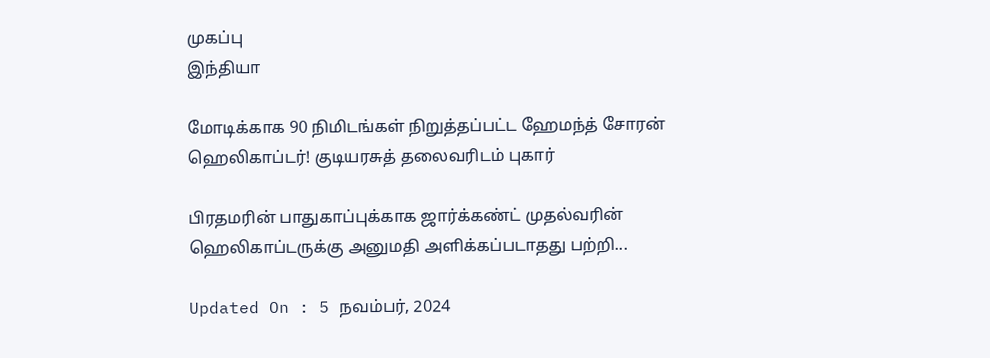முகப்பு
இந்தியா

மோடிக்காக 90 நிமிடங்கள் நிறுத்தப்பட்ட ஹேமந்த் சோரன் ஹெலிகாப்டர்! குடியரசுத் தலைவரிடம் புகார்

பிரதமரின் பாதுகாப்புக்காக ஜார்க்கண்ட் முதல்வரின் ஹெலிகாப்டருக்கு அனுமதி அளிக்கப்படாதது பற்றி...

Updated On : 5 நவம்பர், 2024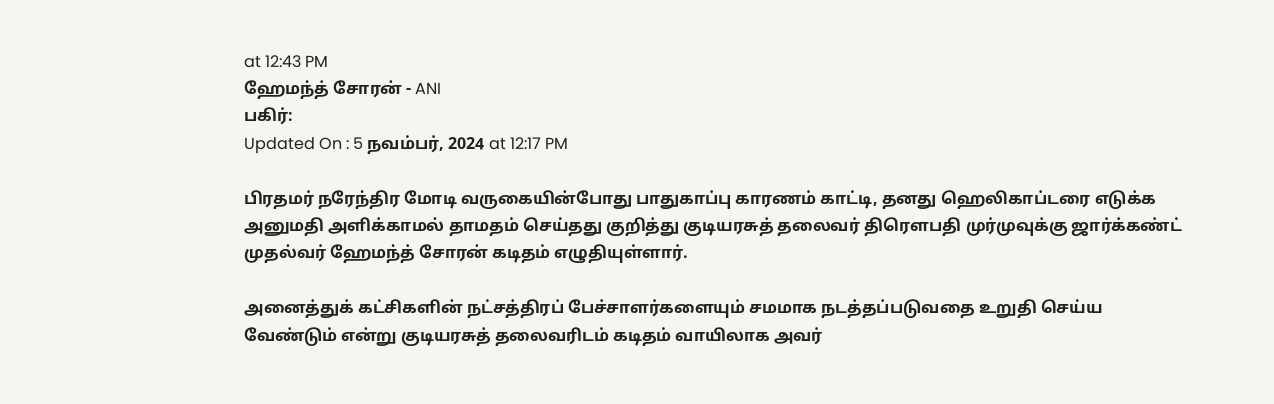at 12:43 PM
ஹேமந்த் சோரன் - ANI
பகிர்:
Updated On : 5 நவம்பர், 2024 at 12:17 PM

பிரதமர் நரேந்திர மோடி வருகையின்போது பாதுகாப்பு காரணம் காட்டி, தனது ஹெலிகாப்டரை எடுக்க அனுமதி அளிக்காமல் தாமதம் செய்தது குறித்து குடியரசுத் தலைவர் திரெளபதி முர்முவுக்கு ஜார்க்கண்ட் முதல்வர் ஹேமந்த் சோரன் கடிதம் எழுதியுள்ளார்.

அனைத்துக் கட்சிகளின் நட்சத்திரப் பேச்சாளர்களையும் சமமாக நடத்தப்படுவதை உறுதி செய்ய வேண்டும் என்று குடியரசுத் தலைவரிடம் கடிதம் வாயிலாக அவர்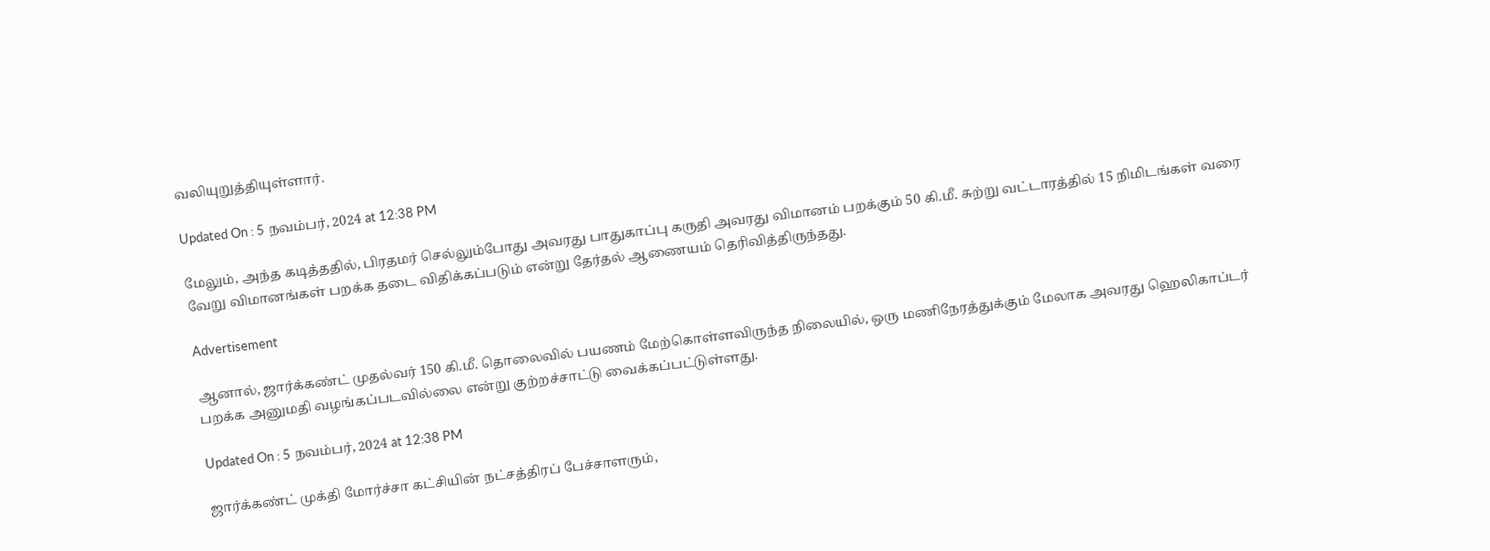வலியுறுத்தியுள்ளார்.

Updated On : 5 நவம்பர், 2024 at 12:38 PM

மேலும், அந்த கடித்ததில், பிரதமர் செல்லும்போது அவரது பாதுகாப்பு கருதி அவரது விமானம் பறக்கும் 50 கி.மீ. சுற்று வட்டாரத்தில் 15 நிமிடங்கள் வரை வேறு விமானங்கள் பறக்க தடை விதிக்கப்படும் என்று தேர்தல் ஆணையம் தெரிவித்திருந்தது.

Advertisement

ஆனால், ஜார்க்கண்ட் முதல்வர் 150 கி.மீ. தொலைவில் பயணம் மேற்கொள்ளவிருந்த நிலையில், ஒரு மணிநேரத்துக்கும் மேலாக அவரது ஹெலிகாப்டர் பறக்க அனுமதி வழங்கப்படவில்லை என்று குற்றச்சாட்டு வைக்கப்பட்டுள்ளது.

Updated On : 5 நவம்பர், 2024 at 12:38 PM

ஜார்க்கண்ட் முக்தி மோர்ச்சா கட்சியின் நட்சத்திரப் பேச்சாளரும்,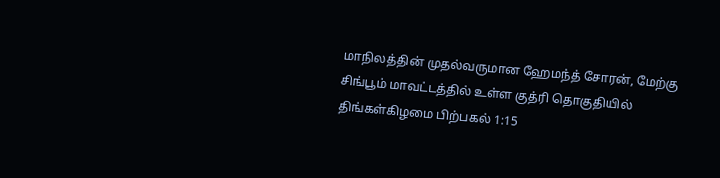மாநிலத்தின் முதல்வருமான ஹேமந்த் சோரன், மேற்கு சிங்பூம் மாவட்டத்தில் உள்ள குத்ரி தொகுதியில் திங்கள்கிழமை பிற்பகல் 1:15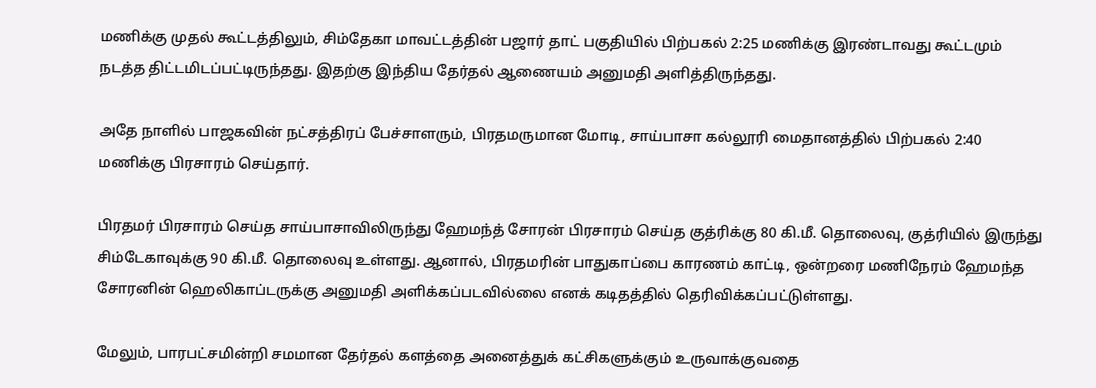மணிக்கு முதல் கூட்டத்திலும், சிம்தேகா மாவட்டத்தின் பஜார் தாட் பகுதியில் பிற்பகல் 2:25 மணிக்கு இரண்டாவது கூட்டமும் நடத்த திட்டமிடப்பட்டிருந்தது. இதற்கு இந்திய தேர்தல் ஆணையம் அனுமதி அளித்திருந்தது.

அதே நாளில் பாஜகவின் நட்சத்திரப் பேச்சாளரும், பிரதமருமான மோடி, சாய்பாசா கல்லூரி மைதானத்தில் பிற்பகல் 2:40 மணிக்கு பிரசாரம் செய்தார்.

பிரதமர் பிரசாரம் செய்த சாய்பாசாவிலிருந்து ஹேமந்த் சோரன் பிரசாரம் செய்த குத்ரிக்கு 80 கி.மீ. தொலைவு, குத்ரியில் இருந்து சிம்டேகாவுக்கு 90 கி.மீ. தொலைவு உள்ளது. ஆனால், பிரதமரின் பாதுகாப்பை காரணம் காட்டி, ஒன்றரை மணிநேரம் ஹேமந்த சோரனின் ஹெலிகாப்டருக்கு அனுமதி அளிக்கப்படவில்லை எனக் கடிதத்தில் தெரிவிக்கப்பட்டுள்ளது.

மேலும், பாரபட்சமின்றி சமமான தேர்தல் களத்தை அனைத்துக் கட்சிகளுக்கும் உருவாக்குவதை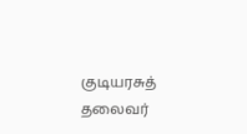குடியரசுத் தலைவர்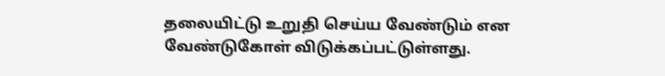தலையிட்டு உறுதி செய்ய வேண்டும் என வேண்டுகோள் விடுக்கப்பட்டுள்ளது.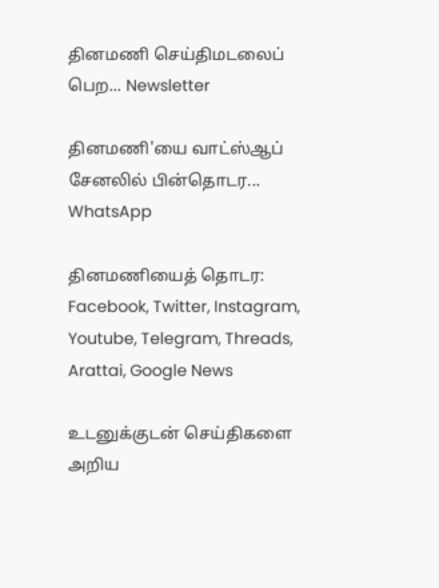தினமணி செய்திமடலைப் பெற... Newsletter

தினமணி'யை வாட்ஸ்ஆப் சேனலில் பின்தொடர... WhatsApp

தினமணியைத் தொடர: Facebook, Twitter, Instagram, Youtube, Telegram, Threads, Arattai, Google News

உடனுக்குடன் செய்திகளை அறிய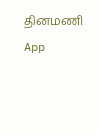தினமணி App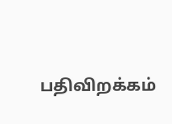பதிவிறக்கம்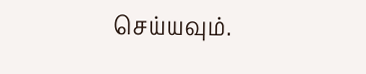செய்யவும்.